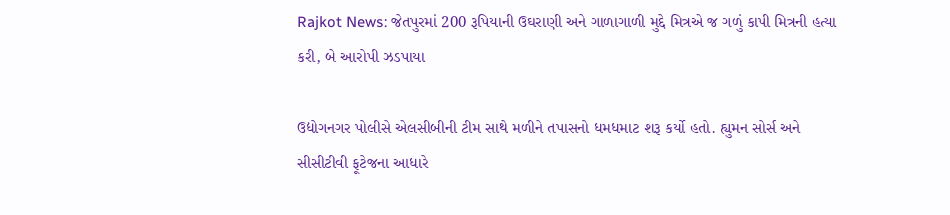Rajkot News: જેતપુરમાં 200 રૂપિયાની ઉઘરાણી અને ગાળાગાળી મુદ્દે મિત્રએ જ ગળું કાપી મિત્રની હત્યા કરી, બે આરોપી ઝડપાયા

ઉદ્યોગનગર પોલીસે એલસીબીની ટીમ સાથે મળીને તપાસનો ધમધમાટ શરૂ કર્યો હતો. હ્યુમન સોર્સ અને સીસીટીવી ફૂટેજના આધારે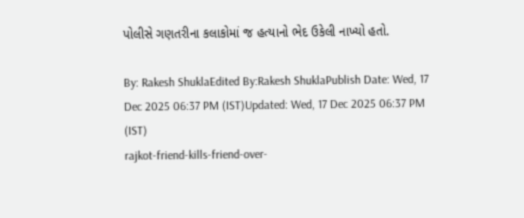પોલીસે ગણતરીના કલાકોમાં જ હત્યાનો ભેદ ઉકેલી નાખ્યો હતો.

By: Rakesh ShuklaEdited By:Rakesh ShuklaPublish Date: Wed, 17 Dec 2025 06:37 PM (IST)Updated: Wed, 17 Dec 2025 06:37 PM (IST)
rajkot-friend-kills-friend-over-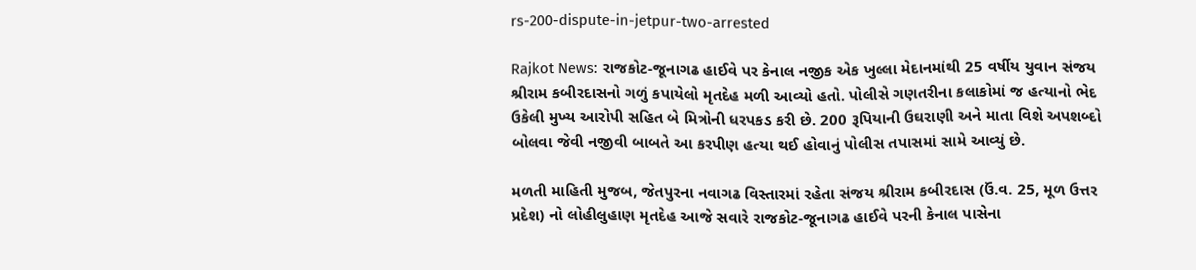rs-200-dispute-in-jetpur-two-arrested

Rajkot News: રાજકોટ-જૂનાગઢ હાઈવે પર કેનાલ નજીક એક ખુલ્લા મેદાનમાંથી 25 વર્ષીય યુવાન સંજય શ્રીરામ કબીરદાસનો ગળું કપાયેલો મૃતદેહ મળી આવ્યો હતો. પોલીસે ગણતરીના કલાકોમાં જ હત્યાનો ભેદ ઉકેલી મુખ્ય આરોપી સહિત બે મિત્રોની ધરપકડ કરી છે. 200 રૂપિયાની ઉઘરાણી અને માતા વિશે અપશબ્દો બોલવા જેવી નજીવી બાબતે આ કરપીણ હત્યા થઈ હોવાનું પોલીસ તપાસમાં સામે આવ્યું છે.

મળતી માહિતી મુજબ, જેતપુરના નવાગઢ વિસ્તારમાં રહેતા સંજય શ્રીરામ કબીરદાસ (ઉં.વ. 25, મૂળ ઉત્તર પ્રદેશ) નો લોહીલુહાણ મૃતદેહ આજે સવારે રાજકોટ-જૂનાગઢ હાઈવે પરની કેનાલ પાસેના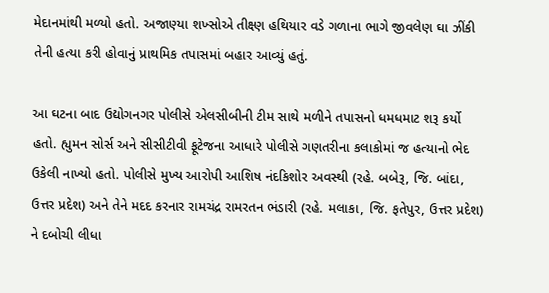મેદાનમાંથી મળ્યો હતો. અજાણ્યા શખ્સોએ તીક્ષ્ણ હથિયાર વડે ગળાના ભાગે જીવલેણ ઘા ઝીંકી તેની હત્યા કરી હોવાનું પ્રાથમિક તપાસમાં બહાર આવ્યું હતું.

આ ઘટના બાદ ઉદ્યોગનગર પોલીસે એલસીબીની ટીમ સાથે મળીને તપાસનો ધમધમાટ શરૂ કર્યો હતો. હ્યુમન સોર્સ અને સીસીટીવી ફૂટેજના આધારે પોલીસે ગણતરીના કલાકોમાં જ હત્યાનો ભેદ ઉકેલી નાખ્યો હતો. પોલીસે મુખ્ય આરોપી આશિષ નંદકિશોર અવસ્થી (રહે. બબેરૂ, જિ. બાંદા, ઉત્તર પ્રદેશ) અને તેને મદદ કરનાર રામચંદ્ર રામરતન ભંડારી (રહે. મલાકા, જિ. ફતેપુર, ઉત્તર પ્રદેશ) ને દબોચી લીધા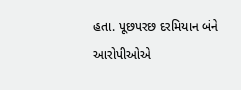હતા. પૂછપરછ દરમિયાન બંને આરોપીઓએ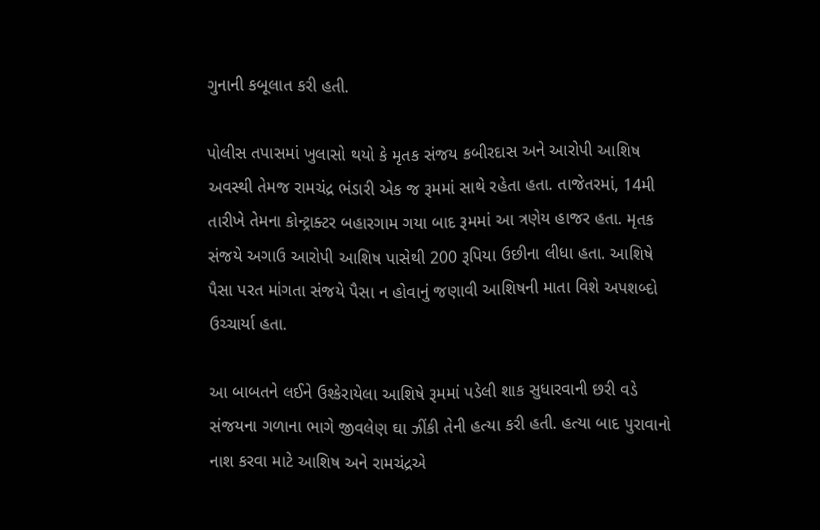ગુનાની કબૂલાત કરી હતી.

પોલીસ તપાસમાં ખુલાસો થયો કે મૃતક સંજય કબીરદાસ અને આરોપી આશિષ અવસ્થી તેમજ રામચંદ્ર ભંડારી એક જ રૂમમાં સાથે રહેતા હતા. તાજેતરમાં, 14મી તારીખે તેમના કોન્ટ્રાક્ટર બહારગામ ગયા બાદ રૂમમાં આ ત્રણેય હાજર હતા. મૃતક સંજયે અગાઉ આરોપી આશિષ પાસેથી 200 રૂપિયા ઉછીના લીધા હતા. આશિષે પૈસા પરત માંગતા સંજયે પૈસા ન હોવાનું જણાવી આશિષની માતા વિશે અપશબ્દો ઉચ્ચાર્યા હતા.

આ બાબતને લઈને ઉશ્કેરાયેલા આશિષે રૂમમાં પડેલી શાક સુધારવાની છરી વડે સંજયના ગળાના ભાગે જીવલેણ ઘા ઝીંકી તેની હત્યા કરી હતી. હત્યા બાદ પુરાવાનો નાશ કરવા માટે આશિષ અને રામચંદ્રએ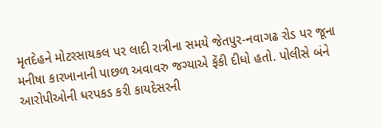મૃતદેહને મોટરસાયકલ પર લાદી રાત્રીના સમયે જેતપુર-નવાગઢ રોડ પર જૂના મનીષા કારખાનાની પાછળ અવાવરુ જગ્યાએ ફેંકી દીધો હતો. પોલીસે બંને આરોપીઓની ધરપકડ કરી કાયદેસરની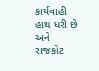કાર્યવાહી હાથ ધરી છે અને રાજકોટ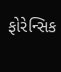ફોરેન્સિક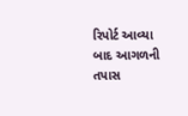રિપોર્ટ આવ્યા બાદ આગળની તપાસ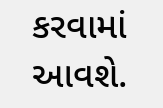કરવામાં આવશે.